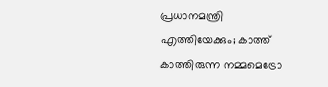പ്രധാനമന്ത്രി എത്തിയേക്കും; കാത്ത് കാത്തിരുന്ന നമ്മമെട്രോ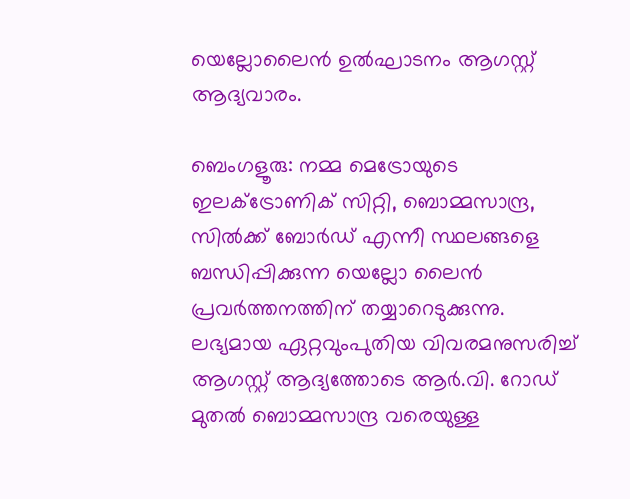യെല്ലോലൈൻ ഉൽഘാടനം ആഗസ്റ്റ് ആദ്യവാരം.

ബെംഗളൂരു: നമ്മ മെട്രോയുടെ ഇലക്ട്രോണിക് സിറ്റി, ബൊമ്മസാന്ദ്ര, സിൽക്ക് ബോർഡ് എന്നീ സ്ഥലങ്ങളെ ബന്ധിപ്പിക്കുന്ന യെല്ലോ ലൈൻ പ്രവർത്തനത്തിന് തയ്യാറെടുക്കുന്നു. ലഭ്യമായ ഏറ്റവുംപുതിയ വിവരമനുസരിച്ച് ആഗസ്റ്റ് ആദ്യത്തോടെ ആർ.വി. റോഡ് മുതൽ ബൊമ്മസാന്ദ്ര വരെയുള്ള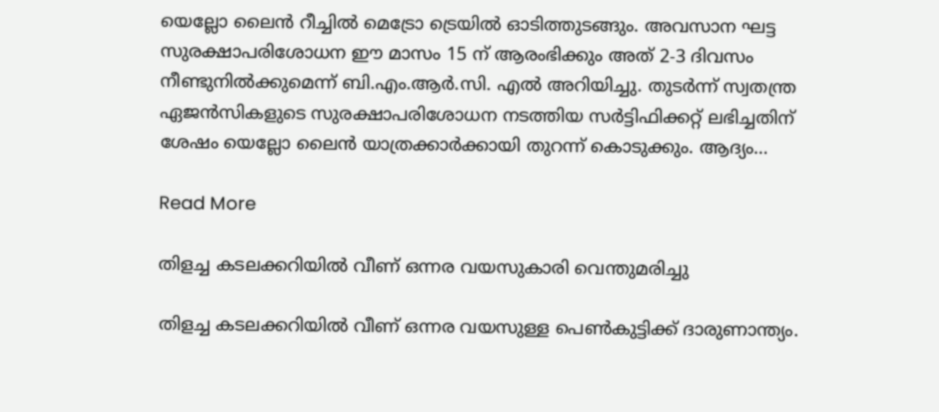യെല്ലോ ലൈൻ റീച്ചിൽ മെട്രോ ട്രെയിൽ ഓടിത്തുടങ്ങും. അവസാന ഘട്ട സുരക്ഷാപരിശോധന ഈ മാസം 15 ന് ആരംഭിക്കും അത് 2-3 ദിവസം നീണ്ടുനിൽക്കുമെന്ന് ബി.എം.ആർ.സി. എൽ അറിയിച്ചു. തുടർന്ന് സ്വതന്ത്ര ഏജൻസികളുടെ സുരക്ഷാപരിശോധന നടത്തിയ സർട്ടിഫിക്കറ്റ് ലഭിച്ചതിന് ശേഷം യെല്ലോ ലൈൻ യാത്രക്കാർക്കായി തുറന്ന് കൊടുക്കും. ആദ്യം…

Read More

തിളച്ച കടലക്കറിയില്‍ വീണ് ഒന്നര വയസുകാരി വെന്തുമരിച്ചു

തിളച്ച കടലക്കറിയില്‍ വീണ് ഒന്നര വയസുള്ള പെണ്‍കുട്ടിക്ക് ദാരുണാന്ത്യം.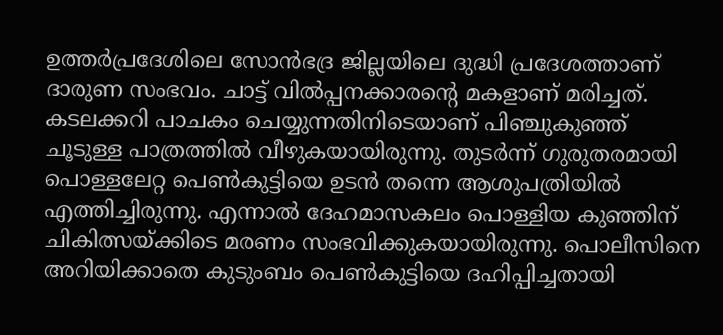ഉത്തര്‍പ്രദേശിലെ സോന്‍ഭദ്ര ജില്ലയിലെ ദുദ്ധി പ്രദേശത്താണ് ദാരുണ സംഭവം. ചാട്ട് വില്‍പ്പനക്കാരന്റെ മകളാണ് മരിച്ചത്. കടലക്കറി പാചകം ചെയ്യുന്നതിനിടെയാണ് പിഞ്ചുകുഞ്ഞ് ചൂടുള്ള പാത്രത്തില്‍ വീഴുകയായിരുന്നു. തുടര്‍ന്ന് ഗുരുതരമായി പൊള്ളലേറ്റ പെണ്‍കുട്ടിയെ ഉടന്‍ തന്നെ ആശുപത്രിയില്‍ എത്തിച്ചിരുന്നു. എന്നാല്‍ ദേഹമാസകലം പൊള്ളിയ കുഞ്ഞിന് ചികിത്സയ്ക്കിടെ മരണം സംഭവിക്കുകയായിരുന്നു. പൊലീസിനെ അറിയിക്കാതെ കുടുംബം പെണ്‍കുട്ടിയെ ദഹിപ്പിച്ചതായി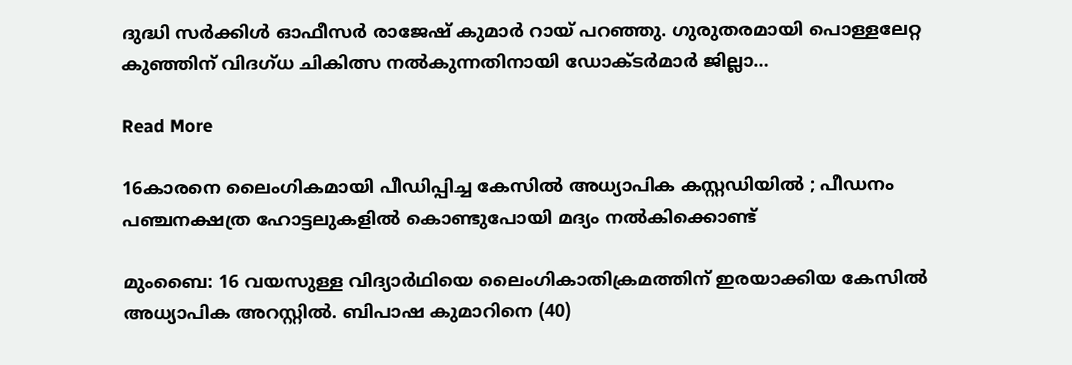ദുദ്ധി സര്‍ക്കിള്‍ ഓഫീസര്‍ രാജേഷ് കുമാര്‍ റായ് പറഞ്ഞു. ഗുരുതരമായി പൊള്ളലേറ്റ കുഞ്ഞിന് വിദഗ്ധ ചികിത്സ നല്‍കുന്നതിനായി ഡോക്ടര്‍മാര്‍ ജില്ലാ…

Read More

16കാരനെ ലൈംഗികമായി പീഡിപ്പിച്ച കേസിൽ അധ്യാപിക കസ്റ്റഡിയിൽ ; പീഡനം പഞ്ചനക്ഷത്ര ഹോട്ടലുകളിൽ കൊണ്ടുപോയി മദ്യം നൽകിക്കൊണ്ട്

മുംബൈ: 16 വയസുള്ള വിദ്യാർഥിയെ ലൈംഗികാതിക്രമത്തിന് ഇരയാക്കിയ കേസിൽ അധ്യാപിക അറസ്റ്റിൽ. ബിപാഷ കുമാറിനെ (40)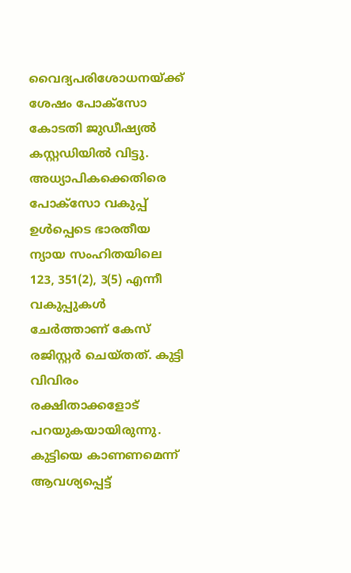വൈദ്യപരിശോധനയ്ക്ക് ശേഷം പോക്സോ കോടതി ജുഡീഷ്യൽ കസ്റ്റഡിയിൽ വിട്ടു. അധ്യാപികക്കെതിരെ പോക്‌സോ വകുപ്പ് ഉൾപ്പെടെ ഭാരതീയ ന്യായ സംഹിതയിലെ 123, 351(2), 3(5) എന്നീ വകുപ്പുകൾ ചേർത്താണ് കേസ് രജിസ്റ്റർ ചെയ്തത്. കുട്ടി വിവിരം രക്ഷിതാക്കളോട് പറയുകയായിരുന്നു. കുട്ടിയെ കാണണമെന്ന് ആവശ്യപ്പെട്ട്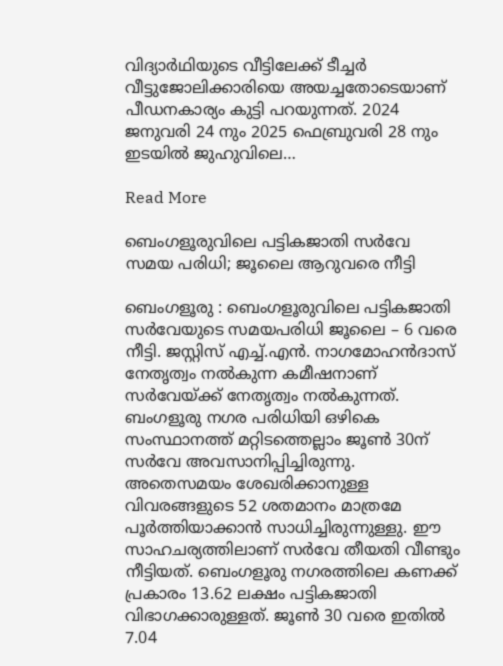വിദ്യാർഥിയുടെ വീട്ടിലേക്ക് ടീച്ചർ വീട്ടുജോലിക്കാരിയെ അയച്ചതോടെയാണ് പീഡനകാര്യം കുട്ടി പറയുന്നത്. 2024 ജനുവരി 24 നും 2025 ഫെബ്രുവരി 28 നും ഇടയിൽ ജുഹുവിലെ…

Read More

ബെംഗളൂരുവിലെ പട്ടികജാതി സർവേ സമയ പരിധി; ജൂലൈ ആറുവരെ നീട്ടി

ബെംഗളൂരു : ബെംഗളൂരുവിലെ പട്ടികജാതി സർവേയുടെ സമയപരിധി ജൂലൈ – 6 വരെ നീട്ടി. ജസ്റ്റിസ് എച്ച്.എൻ. നാഗമോഹൻദാസ് നേതൃത്വം നൽകുന്ന കമീഷനാണ് സർവേയ്ക്ക് നേതൃത്വം നൽകുന്നത്. ബംഗളൂരു നഗര പരിധിയി ഒഴികെ സംസ്ഥാനത്ത് മറ്റിടത്തെല്ലാം ജൂൺ 30ന് സർവേ അവസാനിപ്പിച്ചിരുന്നു. അതെസമയം ശേഖരിക്കാനുള്ള വിവരങ്ങളുടെ 52 ശതമാനം മാത്രമേ പൂർത്തിയാക്കാൻ സാധിച്ചിരുന്നുള്ളു. ഈ സാഹചര്യത്തിലാണ് സർവേ തീയതി വീണ്ടും നീട്ടിയത്. ബെംഗളൂരു നഗരത്തിലെ കണക്ക് പ്രകാരം 13.62 ലക്ഷം പട്ടികജാതി വിഭാഗക്കാരുള്ളത്. ജൂൺ 30 വരെ ഇതിൽ 7.04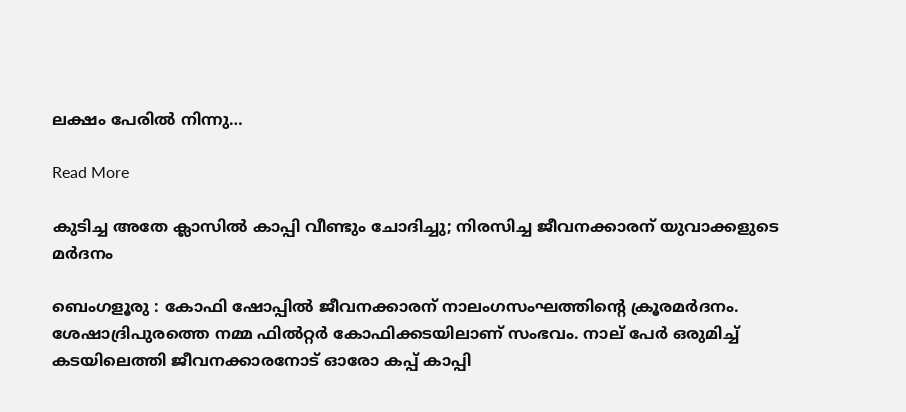ലക്ഷം പേരിൽ നിന്നു…

Read More

കുടിച്ച അതേ ക്ലാസിൽ കാപ്പി വീണ്ടും ചോദിച്ചു; നിരസിച്ച ജീവനക്കാരന് യുവാക്കളുടെ മർദനം

ബെംഗളൂരു : കോഫി ഷോപ്പിൽ ജീവനക്കാരന് നാലംഗസംഘത്തിൻ്റെ ക്രൂരമർദനം. ശേഷാദ്രിപുരത്തെ നമ്മ ഫിൽറ്റർ കോഫിക്കടയിലാണ് സംഭവം. നാല് പേർ ഒരുമിച്ച് കടയിലെത്തി ജീവനക്കാരനോട് ഓരോ കപ്പ് കാപ്പി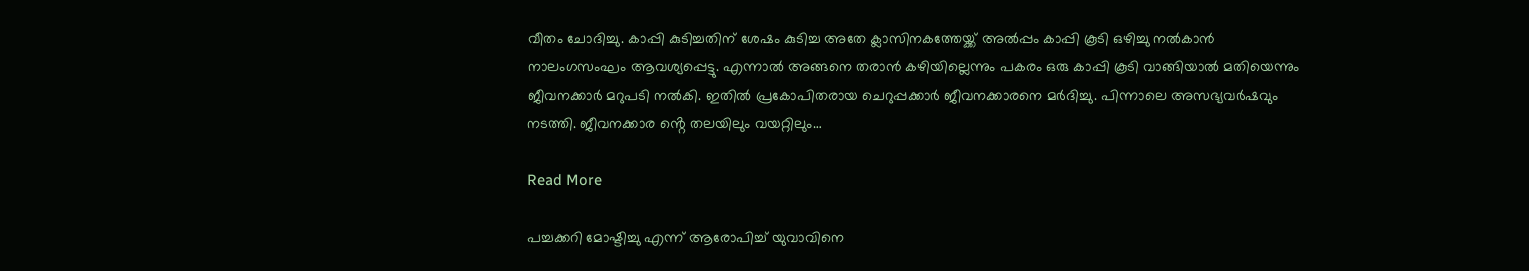വീതം ചോദിച്ചു. കാപ്പി കുടിച്ചതിന് ശേഷം കുടിച്ച അതേ ക്ലാസിനകത്തേയ്ക്ക് അൽപ്പം കാപ്പി കൂടി ഒഴിച്ചു നൽകാൻ നാലംഗസംഘം ആവശ്യപ്പെട്ടു. എന്നാൽ അങ്ങനെ തരാൻ കഴിയില്ലെന്നും പകരം ഒരു കാപ്പി കൂടി വാങ്ങിയാൽ മതിയെന്നും ജീവനക്കാർ മറുപടി നൽകി. ഇതിൽ പ്രകോപിതരായ ചെറുപ്പക്കാർ ജീവനക്കാരനെ മർദിച്ചു. പിന്നാലെ അസഭ്യവർഷവും നടത്തി. ജീവനക്കാര ൻ്റെ തലയിലും വയറ്റിലും…

Read More

പച്ചക്കറി മോഷ്ടിച്ചു എന്ന് ആരോപിച്ച് യുവാവിനെ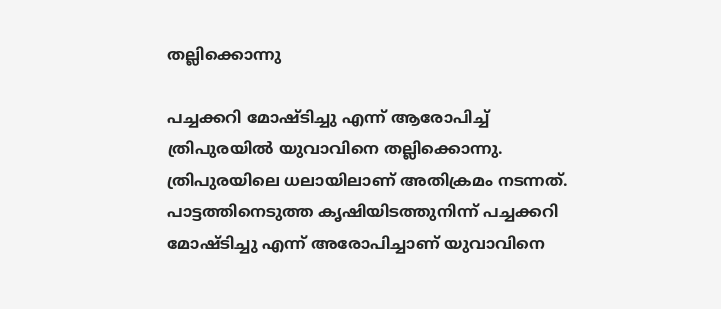തല്ലിക്കൊന്നു

പച്ചക്കറി മോഷ്ടിച്ചു എന്ന് ആരോപിച്ച് ത്രിപുരയിൽ യുവാവിനെ തല്ലിക്കൊന്നു. ത്രിപുരയിലെ ധലായിലാണ് അതിക്രമം നടന്നത്. പാട്ടത്തിനെടുത്ത കൃഷിയിടത്തുനിന്ന് പച്ചക്കറി മോഷ്ടിച്ചു എന്ന് അരോപിച്ചാണ് യുവാവിനെ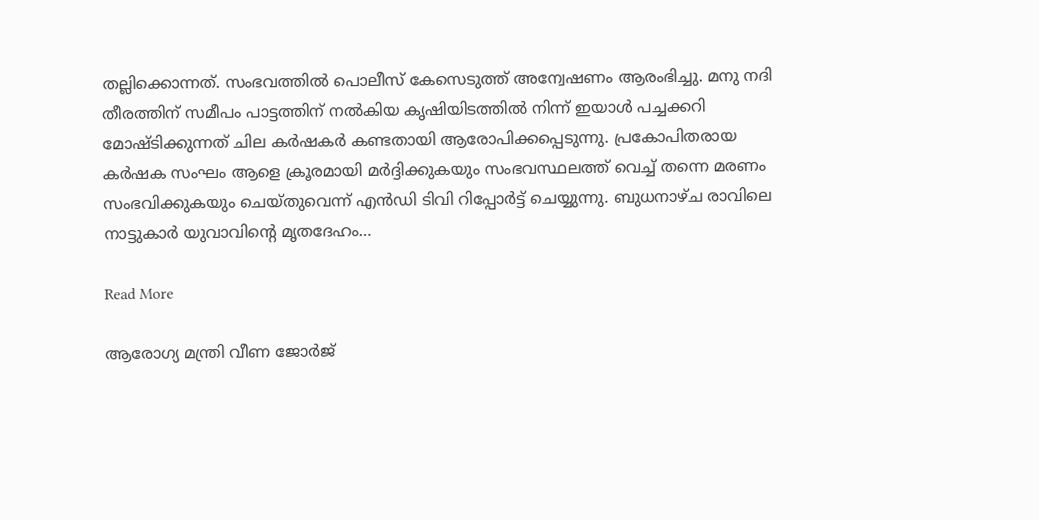തല്ലിക്കൊന്നത്. സംഭവത്തിൽ പൊലീസ് കേസെടുത്ത് അന്വേഷണം ആരംഭിച്ചു. മനു നദി തീരത്തിന് സമീപം പാട്ടത്തിന് നൽകിയ കൃഷിയിടത്തിൽ നിന്ന് ഇയാൾ പച്ചക്കറി മോഷ്ടിക്കുന്നത് ചില കർഷകർ കണ്ടതായി ആരോപിക്കപ്പെടുന്നു. പ്രകോപിതരായ കർഷക സംഘം ആളെ ക്രൂരമായി മർദ്ദിക്കുകയും സംഭവസ്ഥലത്ത് വെച്ച് തന്നെ മരണം സംഭവിക്കുകയും ചെയ്തുവെന്ന് എൻഡി ടിവി റിപ്പോർട്ട് ചെയ്യുന്നു. ബുധനാഴ്ച രാവിലെ നാട്ടുകാർ യുവാവിന്റെ മൃതദേഹം…

Read More

ആരോഗ്യ മന്ത്രി വീണ ജോർജ്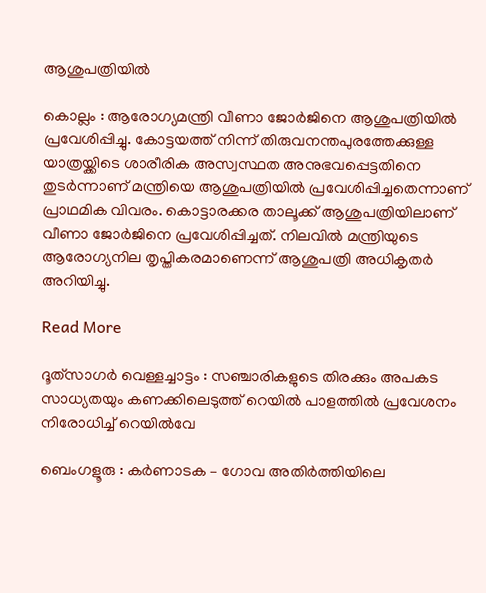ആശുപത്രിയിൽ

കൊല്ലം : ആരോഗ്യമന്ത്രി വീണാ ജോർജിനെ ആശുപത്രിയില്‍ പ്രവേശിപ്പിച്ചു. കോട്ടയത്ത് നിന്ന് തിരുവനന്തപുരത്തേക്കുള്ള യാത്രയ്ക്കിടെ ശാരീരിക അസ്വസ്ഥത അനുഭവപ്പെട്ടതിനെ തുടർന്നാണ് മന്ത്രിയെ ആശുപത്രിയില്‍ പ്രവേശിപ്പിച്ചതെന്നാണ് പ്രാഥമിക വിവരം. കൊട്ടാരക്കര താലൂക്ക് ആശുപത്രിയിലാണ് വീണാ ജോർജിനെ പ്രവേശിപ്പിച്ചത്. നിലവില്‍ മന്ത്രിയുടെ ആരോഗ്യനില തൃപ്തികരമാണെന്ന് ആശുപത്രി അധികൃതർ അറിയിച്ചു.

Read More

ദൂത്‌സാഗർ വെള്ളച്ചാട്ടം : സഞ്ചാരികളുടെ തിരക്കും അപകട സാധ്യതയും കണക്കിലെടുത്ത് റെയിൽ പാളത്തിൽ പ്രവേശനം നിരോധിച്ച് റെയിൽവേ

ബെംഗളൂരു : കർണാടക – ഗോവ അതിർത്തിയിലെ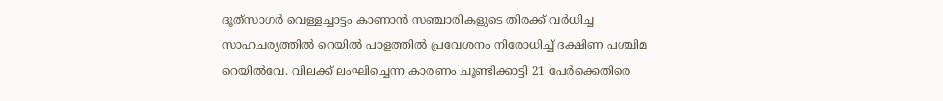ദൂത്‌സാഗർ വെള്ളച്ചാട്ടം കാണാൻ സഞ്ചാരികളുടെ തിരക്ക് വർധിച്ച സാഹചര്യത്തിൽ റെയിൽ പാളത്തിൽ പ്രവേശനം നിരോധിച്ച് ദക്ഷിണ പശ്ചിമ റെയിൽവേ. വിലക്ക് ലംഘിച്ചെന്ന കാരണം ചൂണ്ടിക്കാട്ടി 21 പേർക്കെതിരെ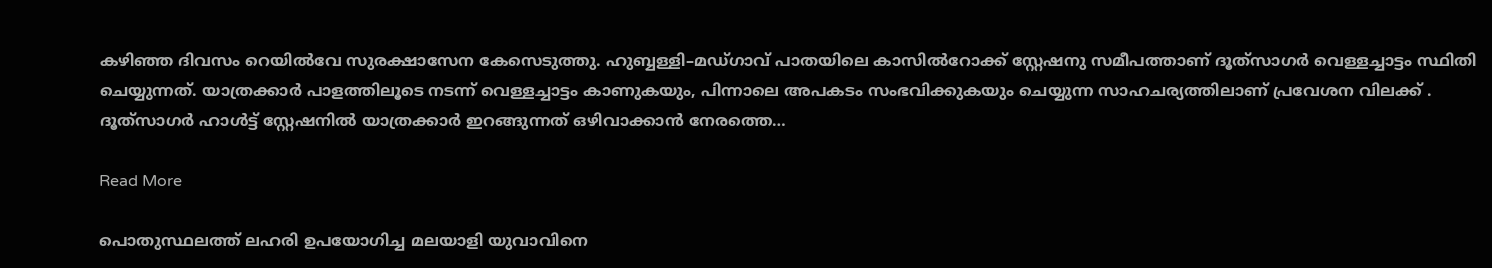കഴിഞ്ഞ ദിവസം റെയിൽവേ സുരക്ഷാസേന കേസെടുത്തു. ഹുബ്ബള്ളി–മഡ്ഗാവ് പാതയിലെ കാസിൽറോക്ക് സ്റ്റേഷനു സമീപത്താണ് ദൂത്‌സാഗർ വെള്ളച്ചാട്ടം സ്ഥിതി ചെയ്യുന്നത്. യാത്രക്കാർ പാളത്തിലൂടെ നടന്ന് വെള്ളച്ചാട്ടം കാണുകയും, പിന്നാലെ അപകടം സംഭവിക്കുകയും ചെയ്യുന്ന സാഹചര്യത്തിലാണ് പ്രവേശന വിലക്ക് . ദൂത്‌സാഗർ ഹാൾട്ട് സ്റ്റേഷനിൽ യാത്രക്കാർ ഇറങ്ങുന്നത് ഒഴിവാക്കാൻ നേരത്തെ…

Read More

പൊതുസ്ഥലത്ത് ലഹരി ഉപയോഗിച്ച മലയാളി യുവാവിനെ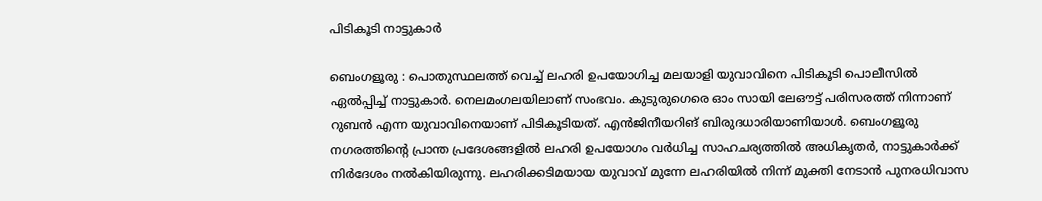പിടികൂടി നാട്ടുകാർ

ബെംഗളൂരു : പൊതുസ്ഥലത്ത് വെച്ച് ലഹരി ഉപയോഗിച്ച മലയാളി യുവാവിനെ പിടികൂടി പൊലീസിൽ ഏൽപ്പിച്ച് നാട്ടുകാർ. നെലമംഗലയിലാണ് സംഭവം. കുടുരുഗെരെ ഓം സായി ലേഔട്ട് പരിസരത്ത് നിന്നാണ് റുബൻ എന്ന യുവാവിനെയാണ് പിടികൂടിയത്. എൻജിനീയറിങ് ബിരുദധാരിയാണിയാൾ. ബെംഗളൂരു നഗരത്തിൻ്റെ പ്രാന്ത പ്രദേശങ്ങളിൽ ലഹരി ഉപയോഗം വർധിച്ച സാഹചര്യത്തിൽ അധികൃതർ, നാട്ടുകാർക്ക് നിർദേശം നൽകിയിരുന്നു. ലഹരിക്കടിമയായ യുവാവ് മുന്നേ ലഹരിയിൽ നിന്ന് മുക്തി നേടാൻ പുനരധിവാസ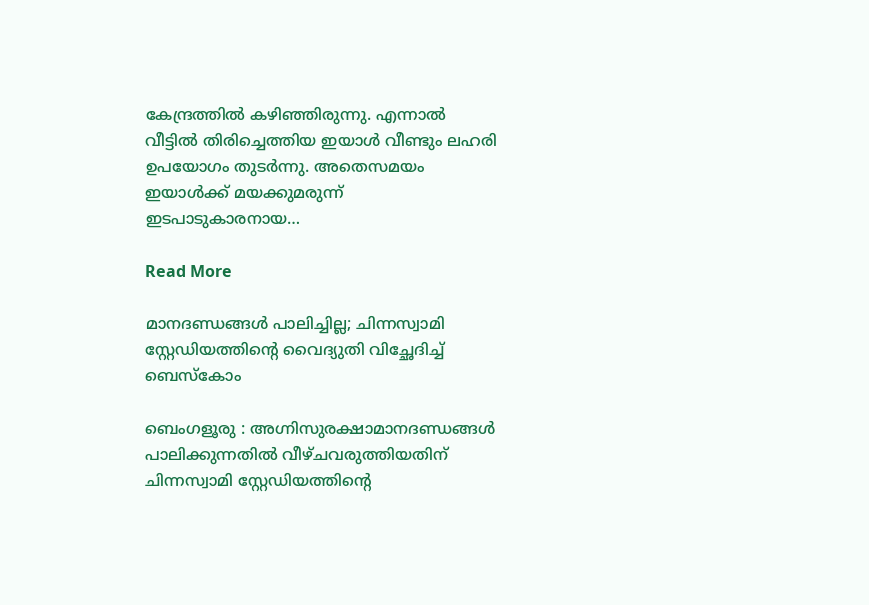കേന്ദ്രത്തിൽ കഴിഞ്ഞിരുന്നു. എന്നാൽ വീട്ടിൽ തിരിച്ചെത്തിയ ഇയാൾ വീണ്ടും ലഹരി ഉപയോഗം തുടർന്നു. അതെസമയം ഇയാൾക്ക് മയക്കുമരുന്ന് ഇടപാടുകാരനായ…

Read More

മാനദണ്ഡങ്ങൾ പാലിച്ചില്ല; ചിന്നസ്വാമി സ്റ്റേഡിയത്തിന്റെ വൈദ്യുതി വിച്ഛേദിച്ച് ബെസ്‌കോം

ബെംഗളൂരു : അഗ്നിസുരക്ഷാമാനദണ്ഡങ്ങൾ പാലിക്കുന്നതിൽ വീഴ്ചവരുത്തിയതിന് ചിന്നസ്വാമി സ്റ്റേഡിയത്തിന്റെ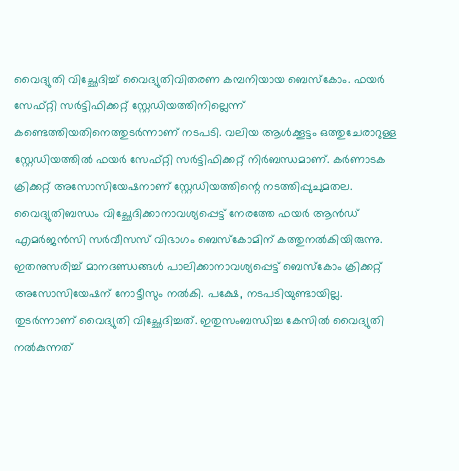വൈദ്യുതി വിച്ഛേദിച്ച് വൈദ്യുതിവിതരണ കമ്പനിയായ ബെസ്‌കോം. ഫയർ സേഫ്റ്റി സർട്ടിഫിക്കറ്റ് സ്റ്റേഡിയത്തിനില്ലെന്ന് കണ്ടെത്തിയതിനെത്തുടർന്നാണ് നടപടി. വലിയ ആൾക്കൂട്ടം ഒത്തുചേരാറുള്ള സ്റ്റേഡിയത്തിൽ ഫയർ സേഫ്റ്റി സർട്ടിഫിക്കറ്റ് നിർബന്ധമാണ്. കർണാടക ക്രിക്കറ്റ് അസോസിയേഷനാണ് സ്റ്റേഡിയത്തിന്റെ നടത്തിപ്പുചുമതല. വൈദ്യുതിബന്ധം വിച്ഛേദിക്കാനാവശ്യപ്പെട്ട് നേരത്തേ ഫയർ ആൻഡ് എമർജൻസി സർവീസസ് വിഭാഗം ബെസ്‌കോമിന് കത്തുനൽകിയിരുന്നു. ഇതനുസരിച്ച് മാനദണ്ഡങ്ങൾ പാലിക്കാനാവശ്യപ്പെട്ട് ബെസ്‌കോം ക്രിക്കറ്റ് അസോസിയേഷന് നോട്ടീസും നൽകി. പക്ഷേ, നടപടിയുണ്ടായില്ല. തുടർന്നാണ് വൈദ്യുതി വിച്ഛേദിച്ചത്. ഇതുസംബന്ധിച്ച കേസിൽ വൈദ്യുതി നൽകുന്നത്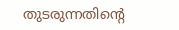തുടരുന്നതിന്റെ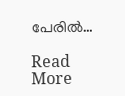പേരിൽ…

Read More